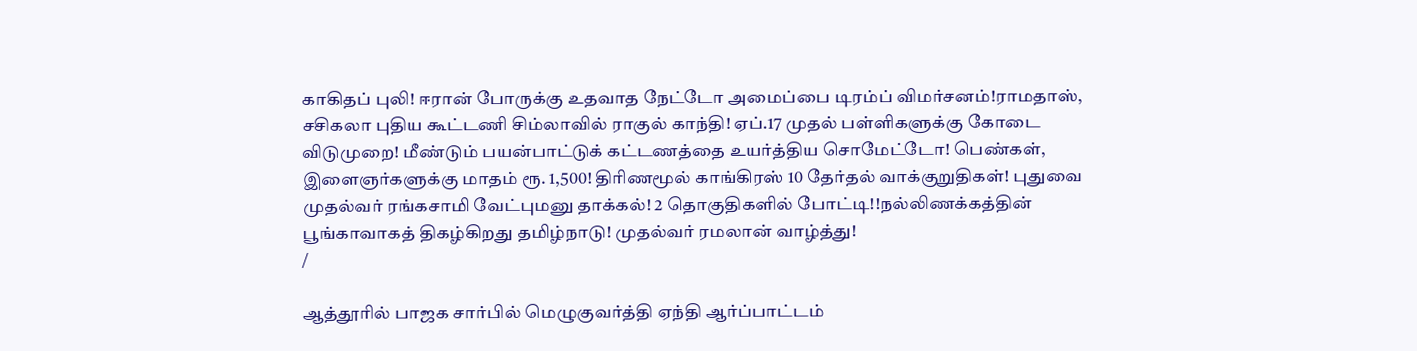காகிதப் புலி! ஈரான் போருக்கு உதவாத நேட்டோ அமைப்பை டிரம்ப் விமர்சனம்!ராமதாஸ், சசிகலா புதிய கூட்டணி சிம்லாவில் ராகுல் காந்தி! ஏப்.17 முதல் பள்ளிகளுக்கு கோடை விடுமுறை! மீண்டும் பயன்பாட்டுக் கட்டணத்தை உயர்த்திய சொமேட்டோ! பெண்கள், இளைஞர்களுக்கு மாதம் ரூ. 1,500! திரிணமூல் காங்கிரஸ் 10 தேர்தல் வாக்குறுதிகள்! புதுவை முதல்வர் ரங்கசாமி வேட்புமனு தாக்கல்! 2 தொகுதிகளில் போட்டி!!நல்லிணக்கத்தின் பூங்காவாகத் திகழ்கிறது தமிழ்நாடு! முதல்வர் ரமலான் வாழ்த்து!
/

ஆத்தூரில் பாஜக சார்பில் மெழுகுவர்த்தி ஏந்தி ஆர்ப்பாட்டம்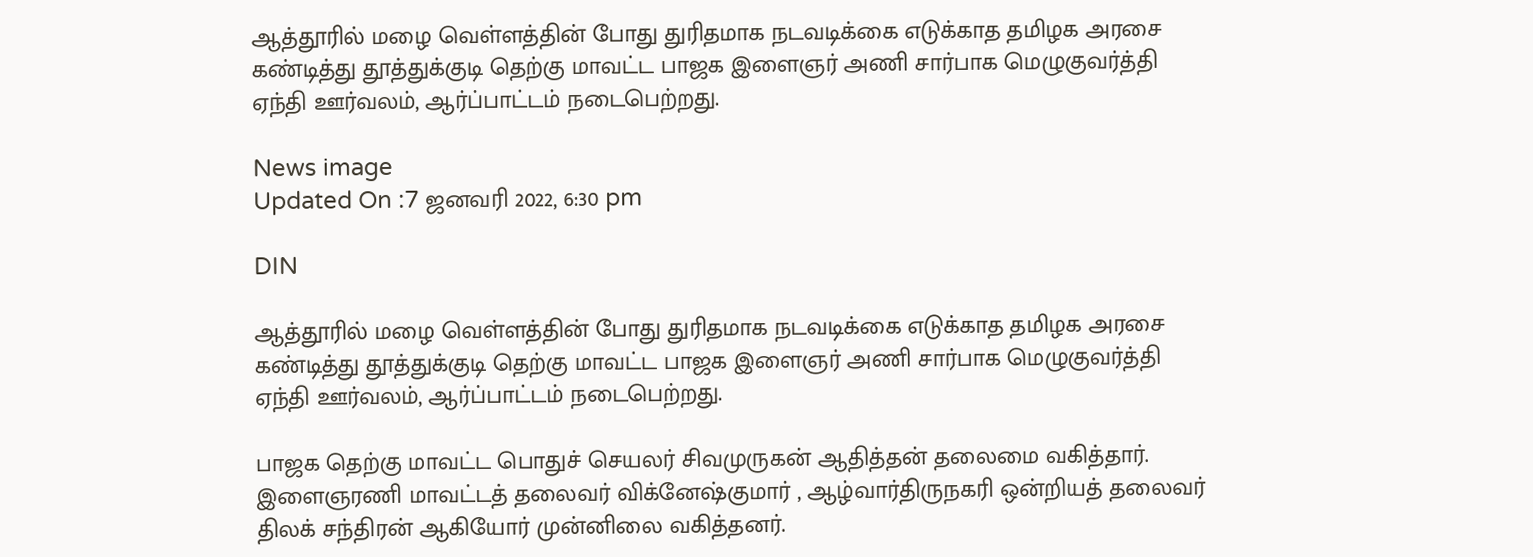ஆத்தூரில் மழை வெள்ளத்தின் போது துரிதமாக நடவடிக்கை எடுக்காத தமிழக அரசை கண்டித்து தூத்துக்குடி தெற்கு மாவட்ட பாஜக இளைஞர் அணி சார்பாக மெழுகுவர்த்தி ஏந்தி ஊர்வலம், ஆர்ப்பாட்டம் நடைபெற்றது.

News image
Updated On :7 ஜனவரி 2022, 6:30 pm

DIN

ஆத்தூரில் மழை வெள்ளத்தின் போது துரிதமாக நடவடிக்கை எடுக்காத தமிழக அரசை கண்டித்து தூத்துக்குடி தெற்கு மாவட்ட பாஜக இளைஞர் அணி சார்பாக மெழுகுவர்த்தி ஏந்தி ஊர்வலம், ஆர்ப்பாட்டம் நடைபெற்றது.

பாஜக தெற்கு மாவட்ட பொதுச் செயலர் சிவமுருகன் ஆதித்தன் தலைமை வகித்தார். இளைஞரணி மாவட்டத் தலைவர் விக்னேஷ்குமார் , ஆழ்வார்திருநகரி ஒன்றியத் தலைவர் திலக் சந்திரன் ஆகியோர் முன்னிலை வகித்தனர்.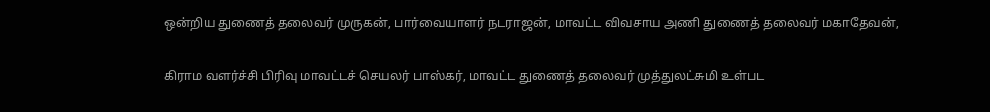ஒன்றிய துணைத் தலைவர் முருகன், பார்வையாளர் நடராஜன், மாவட்ட விவசாய அணி துணைத் தலைவர் மகாதேவன்,

கிராம வளர்ச்சி பிரிவு மாவட்டச் செயலர் பாஸ்கர், மாவட்ட துணைத் தலைவர் முத்துலட்சுமி உள்பட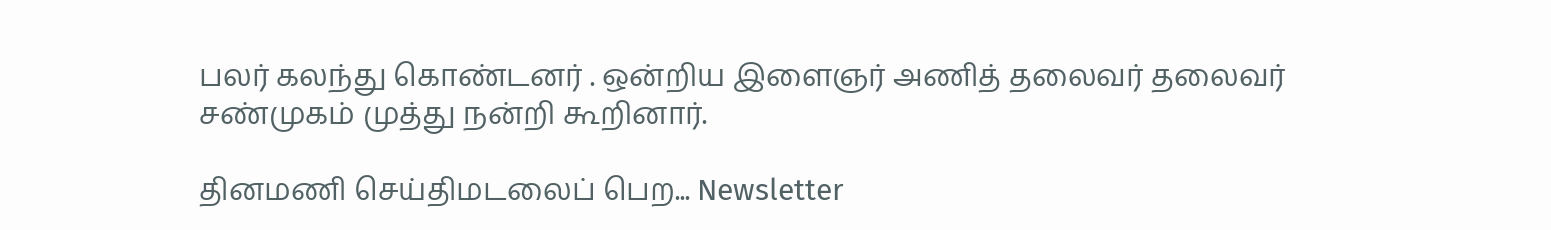பலர் கலந்து கொண்டனர் . ஒன்றிய இளைஞர் அணித் தலைவர் தலைவர் சண்முகம் முத்து நன்றி கூறினார்.

தினமணி செய்திமடலைப் பெற... Newsletter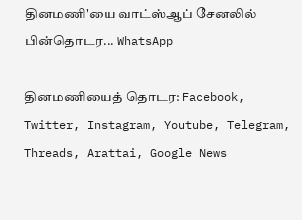தினமணி'யை வாட்ஸ்ஆப் சேனலில் பின்தொடர... WhatsApp

தினமணியைத் தொடர: Facebook, Twitter, Instagram, Youtube, Telegram, Threads, Arattai, Google News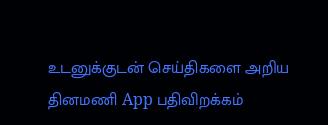உடனுக்குடன் செய்திகளை அறிய தினமணி App பதிவிறக்கம்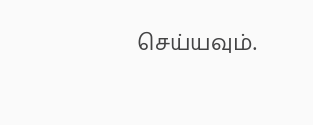செய்யவும்.